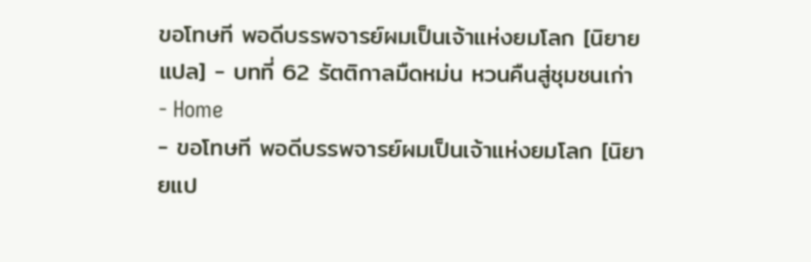ขอโทษที พอดีบรรพจารย์ผมเป็นเจ้าแห่งยมโลก [นิยายแปล] - บทที่ 62 รัตติกาลมืดหม่น หวนคืนสู่ชุมชนเก่า
- Home
- ขอโทษที พอดีบรรพจารย์ผมเป็นเจ้าแห่งยมโลก [นิยายแป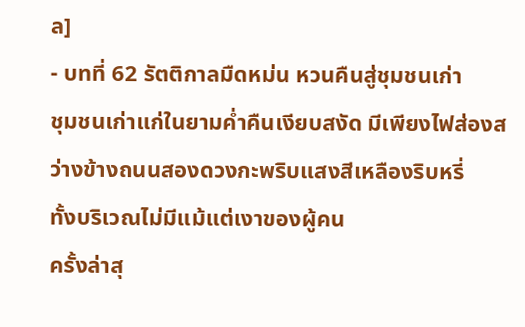ล]
- บทที่ 62 รัตติกาลมืดหม่น หวนคืนสู่ชุมชนเก่า
ชุมชนเก่าแก่ในยามค่ำคืนเงียบสงัด มีเพียงไฟส่องสว่างข้างถนนสองดวงกะพริบแสงสีเหลืองริบหรี่
ทั้งบริเวณไม่มีแม้แต่เงาของผู้คน
ครั้งล่าสุ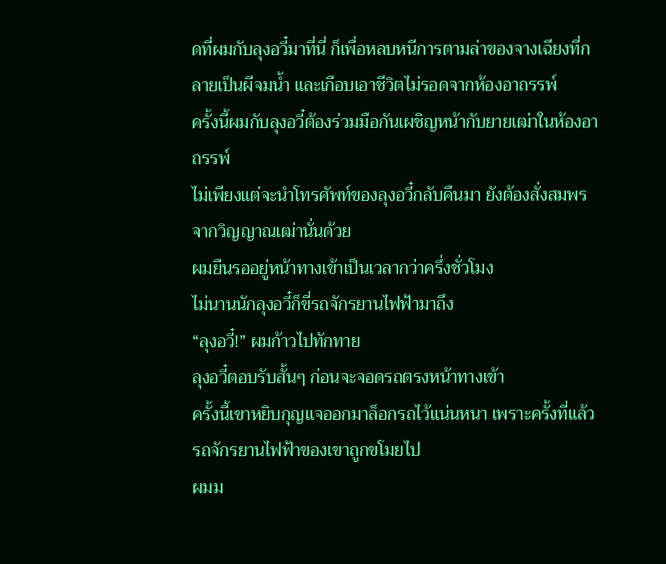ดที่ผมกับลุงอวี๋มาที่นี่ ก็เพื่อหลบหนีการตามล่าของจางเฉียงที่กลายเป็นผีจมน้ำ และเกือบเอาชีวิตไม่รอดจากห้องอาถรรพ์
ครั้งนี้ผมกับลุงอวี๋ต้องร่วมมือกันเผชิญหน้ากับยายเฒ่าในห้องอาถรรพ์
ไม่เพียงแต่จะนำโทรศัพท์ของลุงอวี๋กลับคืนมา ยังต้องสั่งสมพรจากวิญญาณเฒ่านั่นด้วย
ผมยืนรออยู่หน้าทางเข้าเป็นเวลากว่าครึ่งชั่วโมง
ไม่นานนักลุงอวี๋ก็ขี่รถจักรยานไฟฟ้ามาถึง
“ลุงอวี๋!” ผมก้าวไปทักทาย
ลุงอวี๋ตอบรับสั้นๆ ก่อนจะจอดรถตรงหน้าทางเข้า
ครั้งนี้เขาหยิบกุญแจออกมาล็อกรถไว้แน่นหนา เพราะครั้งที่แล้วรถจักรยานไฟฟ้าของเขาถูกขโมยไป
ผมม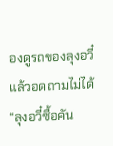องดูรถของลุงอวี๋แล้วอดถามไม่ได้
“ลุงอวี๋ซื้อคัน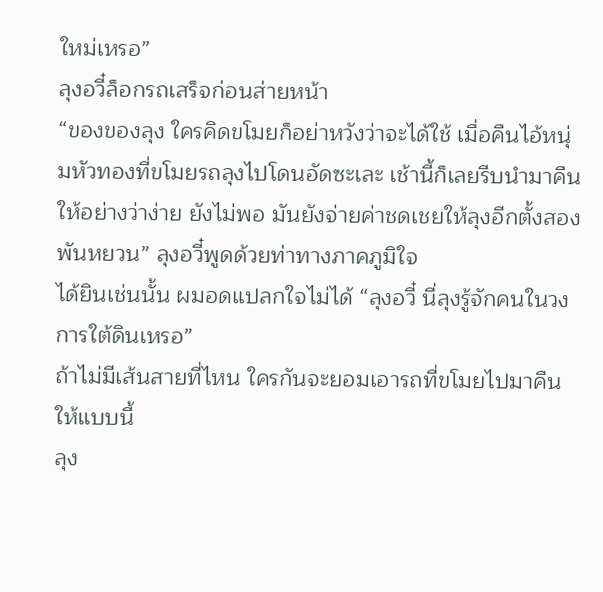ใหม่เหรอ”
ลุงอวี๋ล็อกรถเสร็จก่อนส่ายหน้า
“ของของลุง ใครคิดขโมยก็อย่าหวังว่าจะได้ใช้ เมื่อคืนไอ้หนุ่มหัวทองที่ขโมยรถลุงไปโดนอัดซะเละ เช้านี้ก็เลยรีบนำมาคืนให้อย่างว่าง่าย ยังไม่พอ มันยังจ่ายค่าชดเชยให้ลุงอีกตั้งสองพันหยวน” ลุงอวี๋พูดด้วยท่าทางภาคภูมิใจ
ได้ยินเช่นนั้น ผมอดแปลกใจไม่ได้ “ลุงอวี๋ นี่ลุงรู้จักคนในวงการใต้ดินเหรอ”
ถ้าไม่มีเส้นสายที่ไหน ใครกันจะยอมเอารถที่ขโมยไปมาคืนให้แบบนี้
ลุง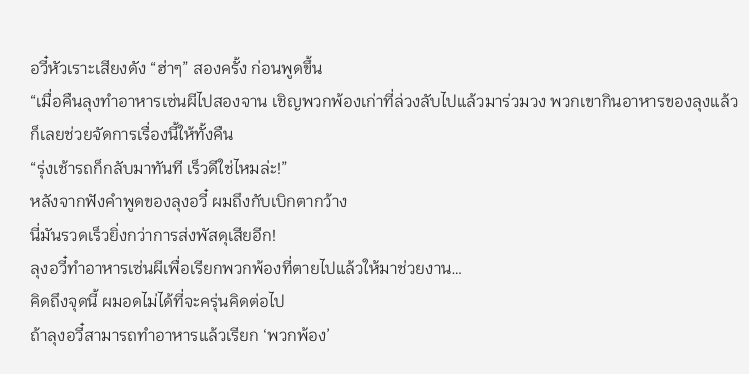อวี๋หัวเราะเสียงดัง “ฮ่าๆ” สองครั้ง ก่อนพูดขึ้น
“เมื่อคืนลุงทำอาหารเซ่นผีไปสองจาน เชิญพวกพ้องเก่าที่ล่วงลับไปแล้วมาร่วมวง พวกเขากินอาหารของลุงแล้วก็เลยช่วยจัดการเรื่องนี้ให้ทั้งคืน
“รุ่งเช้ารถก็กลับมาทันที เร็วดีใช่ไหมล่ะ!”
หลังจากฟังคำพูดของลุงอวี๋ ผมถึงกับเบิกตากว้าง
นี่มันรวดเร็วยิ่งกว่าการส่งพัสดุเสียอีก!
ลุงอวี๋ทำอาหารเซ่นผีเพื่อเรียกพวกพ้องที่ตายไปแล้วให้มาช่วยงาน…
คิดถึงจุดนี้ ผมอดไม่ได้ที่จะครุ่นคิดต่อไป
ถ้าลุงอวี๋สามารถทำอาหารแล้วเรียก ‘พวกพ้อง’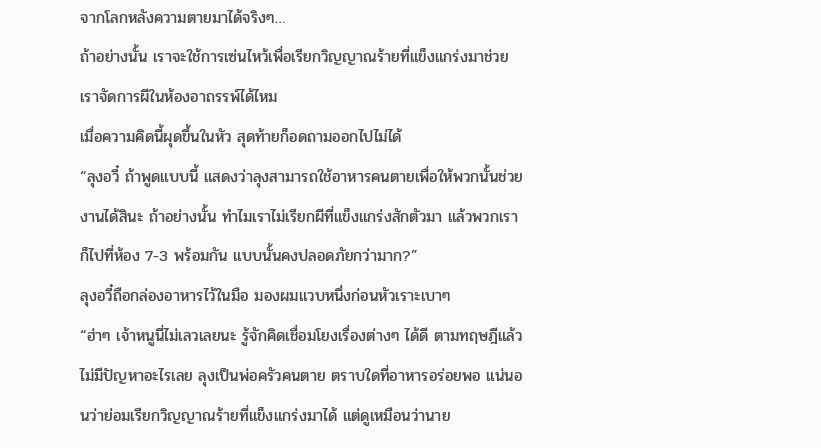จากโลกหลังความตายมาได้จริงๆ…
ถ้าอย่างนั้น เราจะใช้การเซ่นไหว้เพื่อเรียกวิญญาณร้ายที่แข็งแกร่งมาช่วยเราจัดการผีในห้องอาถรรพ์ได้ไหม
เมื่อความคิดนี้ผุดขึ้นในหัว สุดท้ายก็อดถามออกไปไม่ได้
“ลุงอวี๋ ถ้าพูดแบบนี้ แสดงว่าลุงสามารถใช้อาหารคนตายเพื่อให้พวกนั้นช่วยงานได้สินะ ถ้าอย่างนั้น ทำไมเราไม่เรียกผีที่แข็งแกร่งสักตัวมา แล้วพวกเราก็ไปที่ห้อง 7-3 พร้อมกัน แบบนั้นคงปลอดภัยกว่ามาก?”
ลุงอวี๋ถือกล่องอาหารไว้ในมือ มองผมแวบหนึ่งก่อนหัวเราะเบาๆ
“ฮ่าๆ เจ้าหนูนี่ไม่เลวเลยนะ รู้จักคิดเชื่อมโยงเรื่องต่างๆ ได้ดี ตามทฤษฎีแล้วไม่มีปัญหาอะไรเลย ลุงเป็นพ่อครัวคนตาย ตราบใดที่อาหารอร่อยพอ แน่นอนว่าย่อมเรียกวิญญาณร้ายที่แข็งแกร่งมาได้ แต่ดูเหมือนว่านาย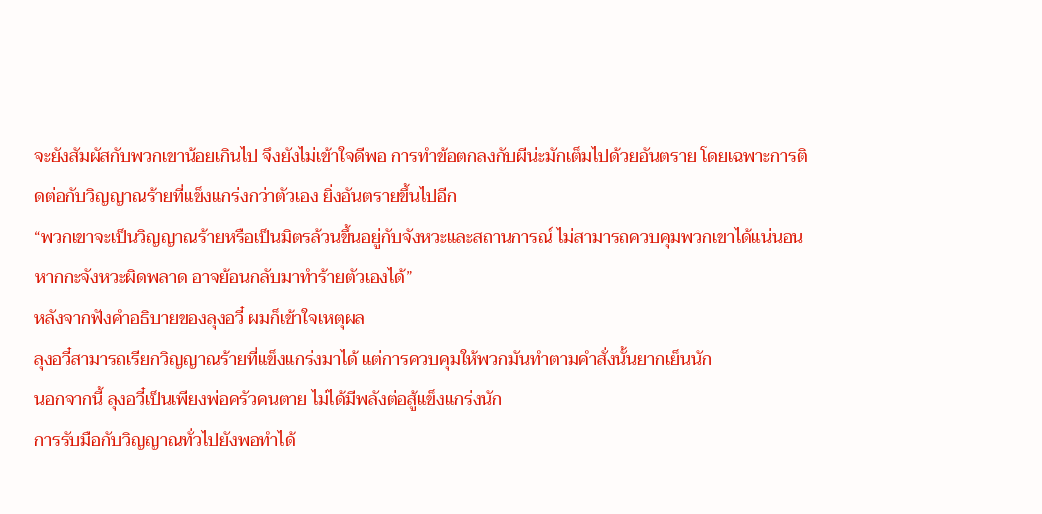จะยังสัมผัสกับพวกเขาน้อยเกินไป จึงยังไม่เข้าใจดีพอ การทำข้อตกลงกับผีน่ะมักเต็มไปด้วยอันตราย โดยเฉพาะการติดต่อกับวิญญาณร้ายที่แข็งแกร่งกว่าตัวเอง ยิ่งอันตรายขึ้นไปอีก
“พวกเขาจะเป็นวิญญาณร้ายหรือเป็นมิตรล้วนขึ้นอยู่กับจังหวะและสถานการณ์ ไม่สามารถควบคุมพวกเขาได้แน่นอน หากกะจังหวะผิดพลาด อาจย้อนกลับมาทำร้ายตัวเองได้”
หลังจากฟังคำอธิบายของลุงอวี๋ ผมก็เข้าใจเหตุผล
ลุงอวี๋สามารถเรียกวิญญาณร้ายที่แข็งแกร่งมาได้ แต่การควบคุมให้พวกมันทำตามคำสั่งนั้นยากเย็นนัก
นอกจากนี้ ลุงอวี๋เป็นเพียงพ่อครัวคนตาย ไม่ได้มีพลังต่อสู้แข็งแกร่งนัก
การรับมือกับวิญญาณทั่วไปยังพอทำได้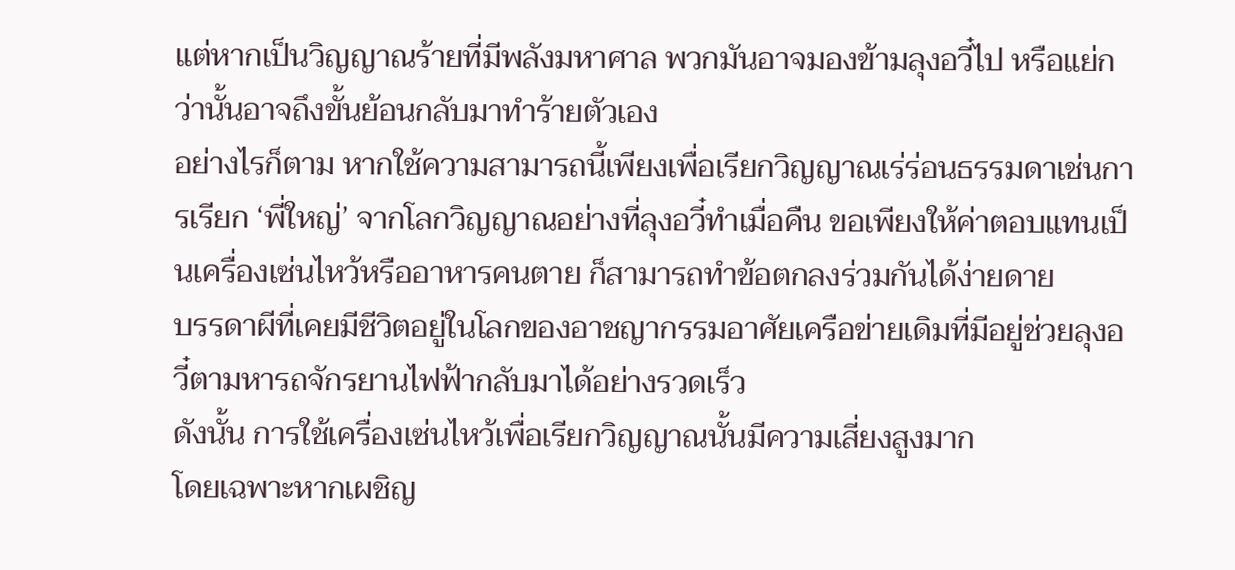แต่หากเป็นวิญญาณร้ายที่มีพลังมหาศาล พวกมันอาจมองข้ามลุงอวี๋ไป หรือแย่กว่านั้นอาจถึงขั้นย้อนกลับมาทำร้ายตัวเอง
อย่างไรก็ตาม หากใช้ความสามารถนี้เพียงเพื่อเรียกวิญญาณเร่ร่อนธรรมดาเช่นการเรียก ‘พี่ใหญ่’ จากโลกวิญญาณอย่างที่ลุงอวี๋ทำเมื่อคืน ขอเพียงให้ค่าตอบแทนเป็นเครื่องเซ่นไหว้หรืออาหารคนตาย ก็สามารถทำข้อตกลงร่วมกันได้ง่ายดาย
บรรดาผีที่เคยมีชีวิตอยู่ในโลกของอาชญากรรมอาศัยเครือข่ายเดิมที่มีอยู่ช่วยลุงอวี๋ตามหารถจักรยานไฟฟ้ากลับมาได้อย่างรวดเร็ว
ดังนั้น การใช้เครื่องเซ่นไหว้เพื่อเรียกวิญญาณนั้นมีความเสี่ยงสูงมาก
โดยเฉพาะหากเผชิญ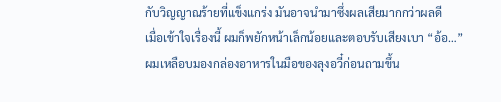กับวิญญาณร้ายที่แข็งแกร่ง มันอาจนำมาซึ่งผลเสียมากกว่าผลดี
เมื่อเข้าใจเรื่องนี้ ผมก็พยักหน้าเล็กน้อยและตอบรับเสียงเบา “อ้อ…”
ผมเหลือบมองกล่องอาหารในมือของลุงอวี๋ก่อนถามขึ้น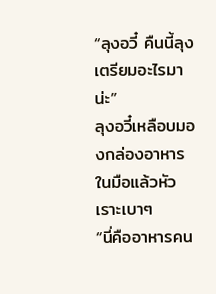“ลุงอวี๋ คืนนี้ลุงเตรียมอะไรมาน่ะ”
ลุงอวี๋เหลือบมองกล่องอาหารในมือแล้วหัวเราะเบาๆ
“นี่คืออาหารคน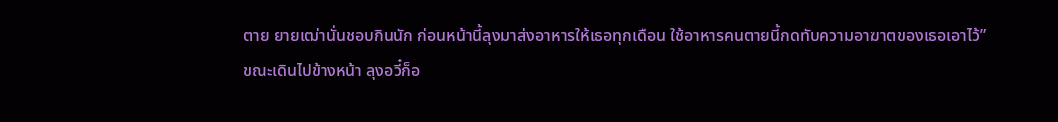ตาย ยายเฒ่านั่นชอบกินนัก ก่อนหน้านี้ลุงมาส่งอาหารให้เธอทุกเดือน ใช้อาหารคนตายนี้กดทับความอาฆาตของเธอเอาไว้”
ขณะเดินไปข้างหน้า ลุงอวี๋ก็อ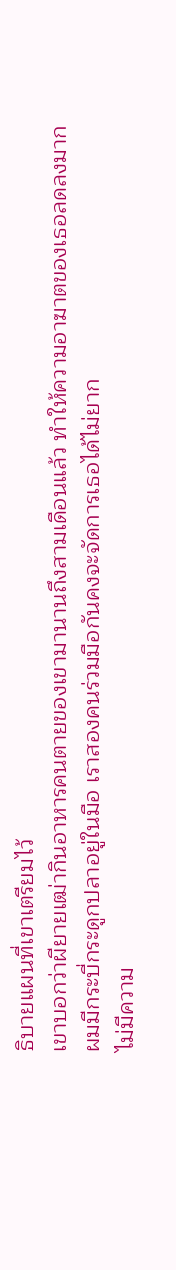ธิบายแผนที่เขาเตรียมไว้
เขาบอกว่าผียายเฒ่ากินอาหารคนตายของเขามานานถึงสามเดือนแล้ว ทำให้ความอาฆาตของเธอลดลงมาก
ผมมีกระบี่กระดูกปลาอยู่ในมือ เราสองคนร่วมมือกันคงจะจัดการเธอได้ไม่ยาก
ไม่มีความ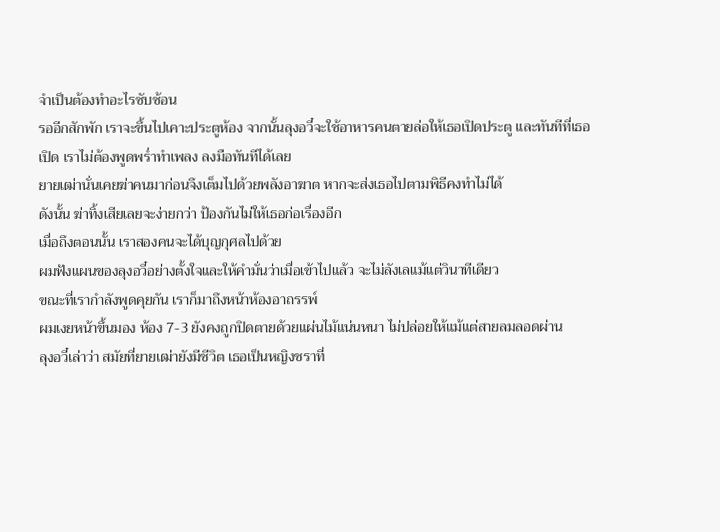จำเป็นต้องทำอะไรซับซ้อน
รออีกสักพัก เราจะขึ้นไปเคาะประตูห้อง จากนั้นลุงอวี๋จะใช้อาหารคนตายล่อให้เธอเปิดประตู และทันทีที่เธอเปิด เราไม่ต้องพูดพร่ำทำเพลง ลงมือทันทีได้เลย
ยายเฒ่านั่นเคยฆ่าคนมาก่อนจึงเต็มไปด้วยพลังอาฆาต หากจะส่งเธอไปตามพิธีคงทำไม่ได้
ดังนั้น ฆ่าทิ้งเสียเลยจะง่ายกว่า ป้องกันไม่ให้เธอก่อเรื่องอีก
เมื่อถึงตอนนั้น เราสองคนจะได้บุญกุศลไปด้วย
ผมฟังแผนของลุงอวี๋อย่างตั้งใจและให้คำมั่นว่าเมื่อเข้าไปแล้ว จะไม่ลังเลแม้แต่วินาทีเดียว
ขณะที่เรากำลังพูดคุยกัน เราก็มาถึงหน้าห้องอาถรรพ์
ผมเงยหน้าขึ้นมอง ห้อง 7-3 ยังคงถูกปิดตายด้วยแผ่นไม้แน่นหนา ไม่ปล่อยให้แม้แต่สายลมลอดผ่าน
ลุงอวี๋เล่าว่า สมัยที่ยายเฒ่ายังมีชีวิต เธอเป็นหญิงชราที่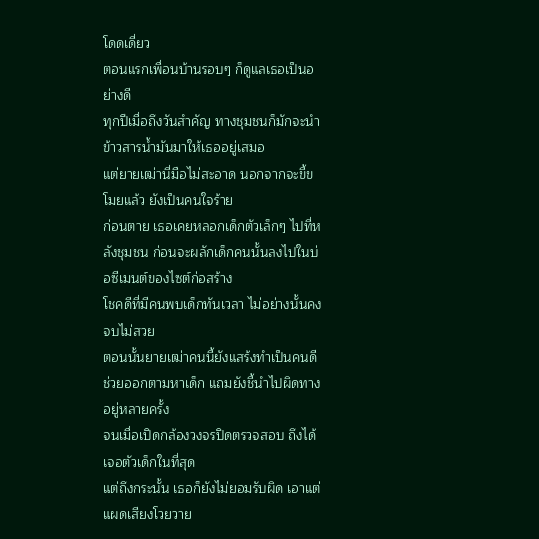โดดเดี่ยว
ตอนแรกเพื่อนบ้านรอบๆ ก็ดูแลเธอเป็นอย่างดี
ทุกปีเมื่อถึงวันสำคัญ ทางชุมชนก็มักจะนำข้าวสารน้ำมันมาให้เธออยู่เสมอ
แต่ยายเฒ่านี่มือไม่สะอาด นอกจากจะขี้ขโมยแล้ว ยังเป็นคนใจร้าย
ก่อนตาย เธอเคยหลอกเด็กตัวเล็กๆ ไปที่หลังชุมชน ก่อนจะผลักเด็กคนนั้นลงไปในบ่อซีเมนต์ของไซต์ก่อสร้าง
โชคดีที่มีคนพบเด็กทันเวลา ไม่อย่างนั้นคงจบไม่สวย
ตอนนั้นยายเฒ่าคนนี้ยังแสร้งทำเป็นคนดีช่วยออกตามหาเด็ก แถมยังชี้นำไปผิดทางอยู่หลายครั้ง
จนเมื่อเปิดกล้องวงจรปิดตรวจสอบ ถึงได้เจอตัวเด็กในที่สุด
แต่ถึงกระนั้น เธอก็ยังไม่ยอมรับผิด เอาแต่แผดเสียงโวยวาย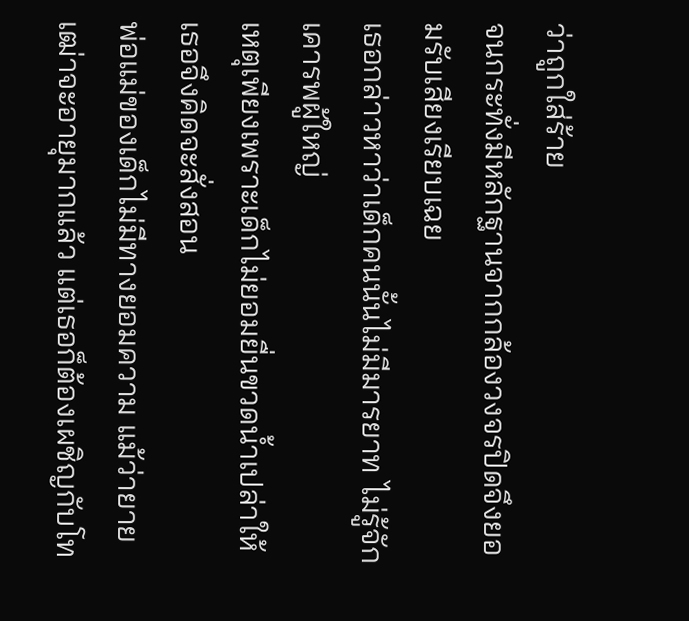ว่าถูกใส่ร้าย
จนกระทั่งมีหลักฐานจากกล้องวงจรปิดจึงยอมรับเสียงเรียบเฉย
เธอกล่าวหาว่าเด็กคนนั้นไม่มีมารยาท ไม่รู้จักเคารพผู้ใหญ่
เหตุเพียงเพราะเด็กไม่ยอมยื่นขวดน้ำเปล่าให้ เธอจึงคิดจะสั่งสอน
พ่อแม่ของเด็กไม่มีทางยอมความ แม้ว่ายายเฒ่าจะอายุมากแล้ว แต่เธอก็ต้องเผชิญกับโท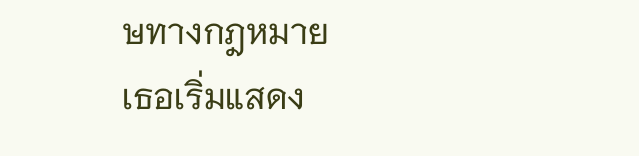ษทางกฎหมาย
เธอเริ่มแสดง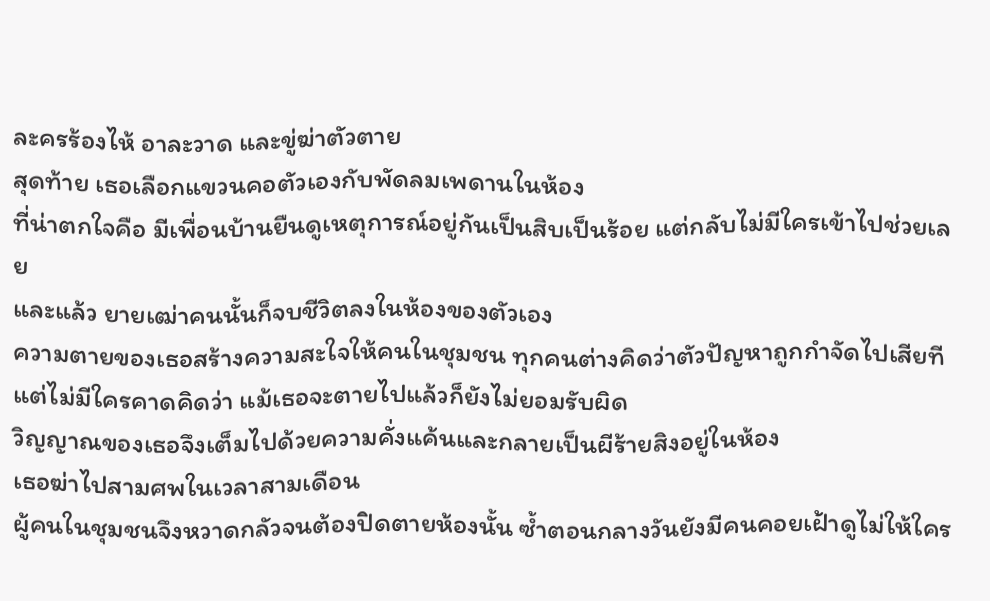ละครร้องไห้ อาละวาด และขู่ฆ่าตัวตาย
สุดท้าย เธอเลือกแขวนคอตัวเองกับพัดลมเพดานในห้อง
ที่น่าตกใจคือ มีเพื่อนบ้านยืนดูเหตุการณ์อยู่กันเป็นสิบเป็นร้อย แต่กลับไม่มีใครเข้าไปช่วยเลย
และแล้ว ยายเฒ่าคนนั้นก็จบชีวิตลงในห้องของตัวเอง
ความตายของเธอสร้างความสะใจให้คนในชุมชน ทุกคนต่างคิดว่าตัวปัญหาถูกกำจัดไปเสียที
แต่ไม่มีใครคาดคิดว่า แม้เธอจะตายไปแล้วก็ยังไม่ยอมรับผิด
วิญญาณของเธอจึงเต็มไปด้วยความคั่งแค้นและกลายเป็นผีร้ายสิงอยู่ในห้อง
เธอฆ่าไปสามศพในเวลาสามเดือน
ผู้คนในชุมชนจึงหวาดกลัวจนต้องปิดตายห้องนั้น ซ้ำตอนกลางวันยังมีคนคอยเฝ้าดูไม่ให้ใคร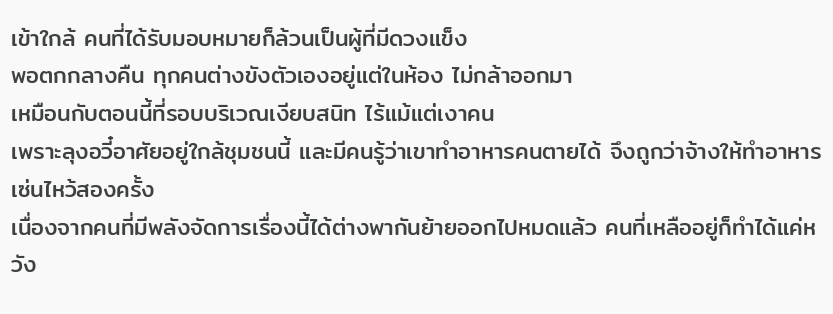เข้าใกล้ คนที่ได้รับมอบหมายก็ล้วนเป็นผู้ที่มีดวงแข็ง
พอตกกลางคืน ทุกคนต่างขังตัวเองอยู่แต่ในห้อง ไม่กล้าออกมา
เหมือนกับตอนนี้ที่รอบบริเวณเงียบสนิท ไร้แม้แต่เงาคน
เพราะลุงอวี๋อาศัยอยู่ใกล้ชุมชนนี้ และมีคนรู้ว่าเขาทำอาหารคนตายได้ จึงถูกว่าจ้างให้ทำอาหารเซ่นไหว้สองครั้ง
เนื่องจากคนที่มีพลังจัดการเรื่องนี้ได้ต่างพากันย้ายออกไปหมดแล้ว คนที่เหลืออยู่ก็ทำได้แค่หวัง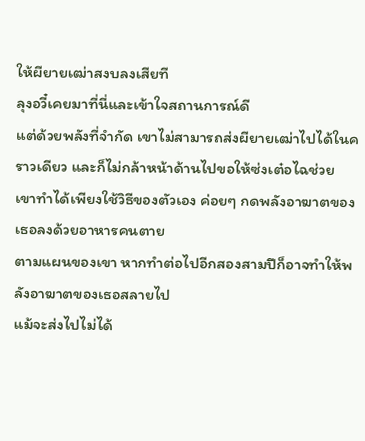ให้ผียายเฒ่าสงบลงเสียที
ลุงอวี๋เคยมาที่นี่และเข้าใจสถานการณ์ดี
แต่ด้วยพลังที่จำกัด เขาไม่สามารถส่งผียายเฒ่าไปได้ในคราวเดียว และก็ไม่กล้าหน้าด้านไปขอให้ซ่งเต๋อไฉช่วย
เขาทำได้เพียงใช้วิธีของตัวเอง ค่อยๆ กดพลังอาฆาตของเธอลงด้วยอาหารคนตาย
ตามแผนของเขา หากทำต่อไปอีกสองสามปีก็อาจทำให้พลังอาฆาตของเธอสลายไป
แม้จะส่งไปไม่ได้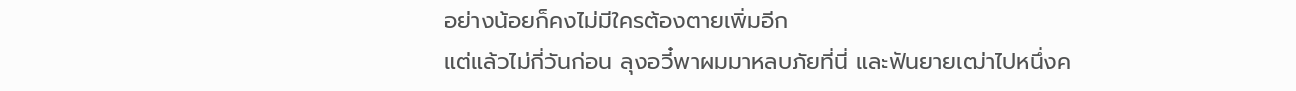อย่างน้อยก็คงไม่มีใครต้องตายเพิ่มอีก
แต่แล้วไม่กี่วันก่อน ลุงอวี๋พาผมมาหลบภัยที่นี่ และฟันยายเฒ่าไปหนึ่งค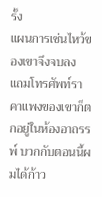รั้ง
แผนการเซ่นไหว้ของเขาจึงจบลง
แถมโทรศัพท์ราคาแพงของเขาก็ตกอยู่ในห้องอาถรรพ์ บวกกับตอนนี้ผมได้ก้าว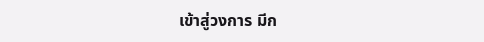เข้าสู่วงการ มีก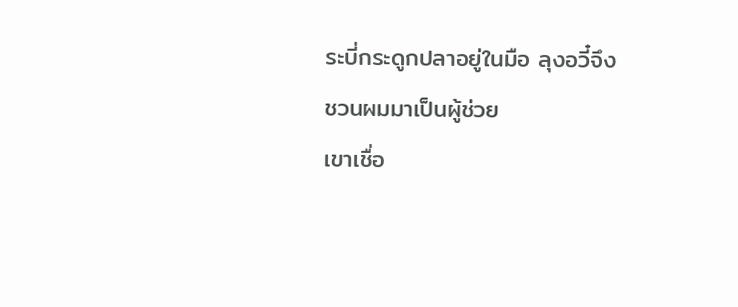ระบี่กระดูกปลาอยู่ในมือ ลุงอวี๋จึงชวนผมมาเป็นผู้ช่วย
เขาเชื่อ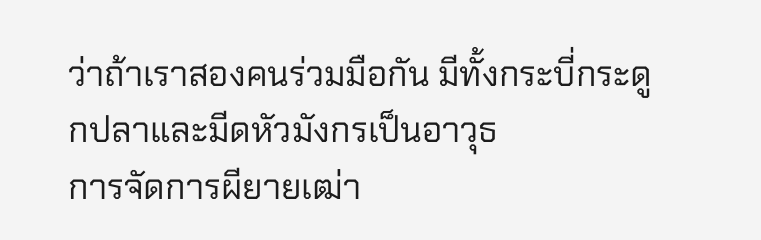ว่าถ้าเราสองคนร่วมมือกัน มีทั้งกระบี่กระดูกปลาและมีดหัวมังกรเป็นอาวุธ
การจัดการผียายเฒ่า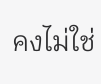คงไม่ใช่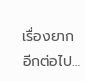เรื่องยากอีกต่อไป…